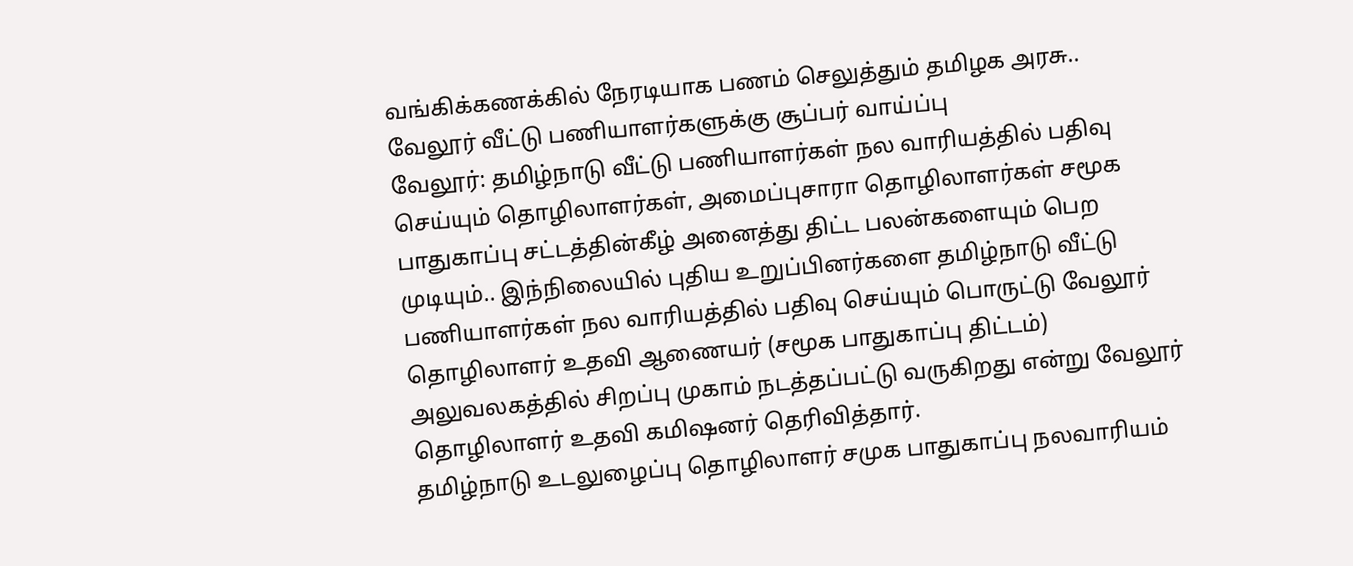வங்கிக்கணக்கில் நேரடியாக பணம் செலுத்தும் தமிழக அரசு.. வேலூர் வீட்டு பணியாளர்களுக்கு சூப்பர் வாய்ப்பு
வேலூர்: தமிழ்நாடு வீட்டு பணியாளர்கள் நல வாரியத்தில் பதிவு செய்யும் தொழிலாளர்கள், அமைப்புசாரா தொழிலாளர்கள் சமூக பாதுகாப்பு சட்டத்தின்கீழ் அனைத்து திட்ட பலன்களையும் பெற முடியும்.. இந்நிலையில் புதிய உறுப்பினர்களை தமிழ்நாடு வீட்டு பணியாளர்கள் நல வாரியத்தில் பதிவு செய்யும் பொருட்டு வேலூர் தொழிலாளர் உதவி ஆணையர் (சமூக பாதுகாப்பு திட்டம்) அலுவலகத்தில் சிறப்பு முகாம் நடத்தப்பட்டு வருகிறது என்று வேலூர் தொழிலாளர் உதவி கமிஷனர் தெரிவித்தார்.
தமிழ்நாடு உடலுழைப்பு தொழிலாளர் சமுக பாதுகாப்பு நலவாரியம்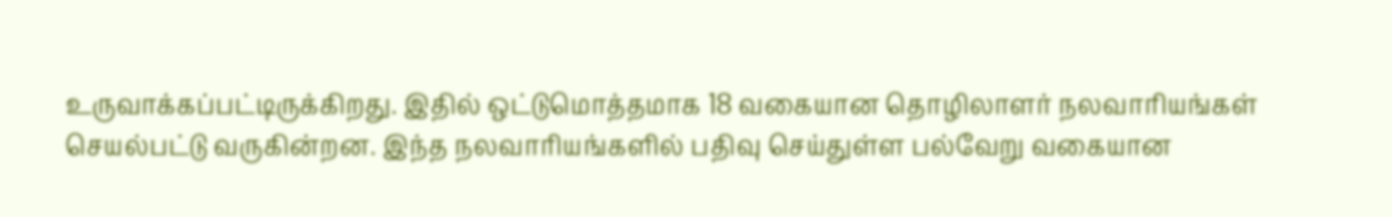உருவாக்கப்பட்டிருக்கிறது. இதில் ஒட்டுமொத்தமாக 18 வகையான தொழிலாளர் நலவாரியங்கள் செயல்பட்டு வருகின்றன. இந்த நலவாரியங்களில் பதிவு செய்துள்ள பல்வேறு வகையான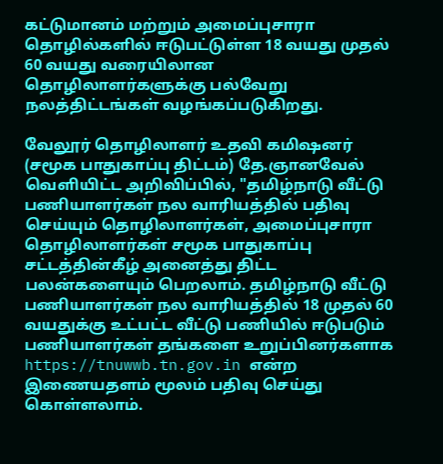கட்டுமானம் மற்றும் அமைப்புசாரா தொழில்களில் ஈடுபட்டுள்ள 18 வயது முதல் 60 வயது வரையிலான தொழிலாளர்களுக்கு பல்வேறு நலத்திட்டங்கள் வழங்கப்படுகிறது.

வேலூர் தொழிலாளர் உதவி கமிஷனர் (சமூக பாதுகாப்பு திட்டம்) தே.ஞானவேல் வெளியிட்ட அறிவிப்பில், "தமிழ்நாடு வீட்டு பணியாளர்கள் நல வாரியத்தில் பதிவு செய்யும் தொழிலாளர்கள், அமைப்புசாரா தொழிலாளர்கள் சமூக பாதுகாப்பு சட்டத்தின்கீழ் அனைத்து திட்ட பலன்களையும் பெறலாம். தமிழ்நாடு வீட்டு பணியாளர்கள் நல வாரியத்தில் 18 முதல் 60 வயதுக்கு உட்பட்ட வீட்டு பணியில் ஈடுபடும் பணியாளர்கள் தங்களை உறுப்பினர்களாக https://tnuwwb.tn.gov.in என்ற இணையதளம் மூலம் பதிவு செய்து கொள்ளலாம்.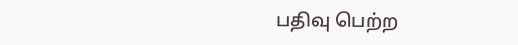பதிவு பெற்ற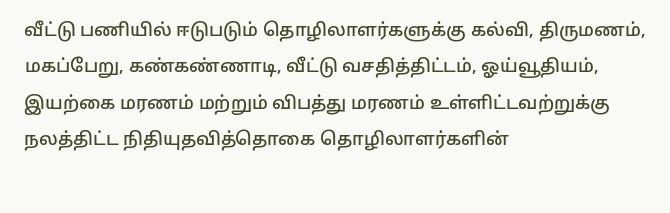வீட்டு பணியில் ஈடுபடும் தொழிலாளர்களுக்கு கல்வி, திருமணம், மகப்பேறு, கண்கண்ணாடி, வீட்டு வசதித்திட்டம், ஓய்வூதியம், இயற்கை மரணம் மற்றும் விபத்து மரணம் உள்ளிட்டவற்றுக்கு நலத்திட்ட நிதியுதவித்தொகை தொழிலாளர்களின்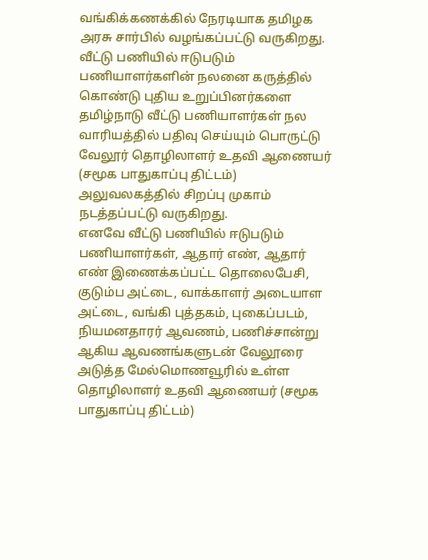வங்கிக்கணக்கில் நேரடியாக தமிழக அரசு சார்பில் வழங்கப்பட்டு வருகிறது.
வீட்டு பணியில் ஈடுபடும் பணியாளர்களின் நலனை கருத்தில் கொண்டு புதிய உறுப்பினர்களை தமிழ்நாடு வீட்டு பணியாளர்கள் நல வாரியத்தில் பதிவு செய்யும் பொருட்டு வேலூர் தொழிலாளர் உதவி ஆணையர் (சமூக பாதுகாப்பு திட்டம்) அலுவலகத்தில் சிறப்பு முகாம் நடத்தப்பட்டு வருகிறது.
எனவே வீட்டு பணியில் ஈடுபடும் பணியாளர்கள், ஆதார் எண், ஆதார் எண் இணைக்கப்பட்ட தொலைபேசி, குடும்ப அட்டை, வாக்காளர் அடையாள அட்டை, வங்கி புத்தகம், புகைப்படம், நியமனதாரர் ஆவணம், பணிச்சான்று ஆகிய ஆவணங்களுடன் வேலூரை அடுத்த மேல்மொணவூரில் உள்ள தொழிலாளர் உதவி ஆணையர் (சமூக பாதுகாப்பு திட்டம்)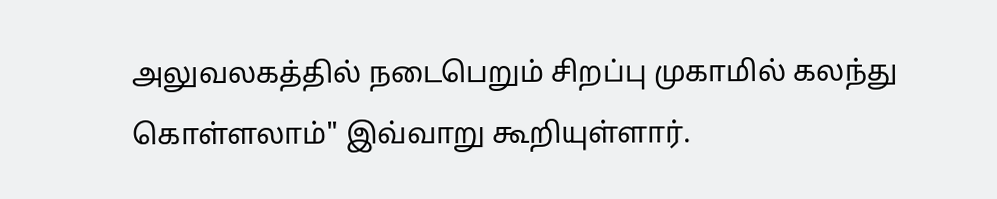அலுவலகத்தில் நடைபெறும் சிறப்பு முகாமில் கலந்து கொள்ளலாம்" இவ்வாறு கூறியுள்ளார்.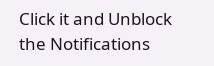Click it and Unblock the Notifications